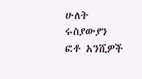ሁለት ሩስያውያን ፎቶ አንሺዎች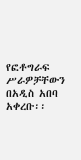የፎቶግራፍ ሥራዎቻቸውን በአዲስ አበባ አቀረቡ፡፡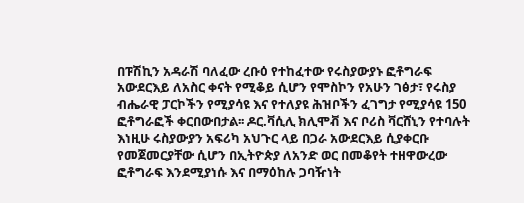በፑሽኪን አዳራሽ ባለፈው ረቡዕ የተከፈተው የሩስያውያኑ ፎቶግራፍ አውደርእይ ለአስር ቀናት የሚቆይ ሲሆን የሞስኮን የአሁን ገፅታ፣ የሩስያ ብሔራዊ ፓርኮችን የሚያሳዩ እና የተለያዩ ሕዝቦችን ፈገግታ የሚያሳዩ 150 ፎቶግራፎች ቀርበውበታል፡፡ ዶር.ቫሲሊ ክሊሞቭ እና ቦሪስ ቫርሸኒን የተባሉት እነዚሁ ሩስያውያን አፍሪካ አህጉር ላይ በጋራ አውደርእይ ሲያቀርቡ የመጀመርያቸው ሲሆን በኢትዮጵያ ለአንድ ወር በመቆየት ተዘዋውረው ፎቶግራፍ እንደሚያነሱ እና በማዕከሉ ጋባዥነት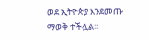ወደ ኢትዮጵያ እንደመጡ ማወቅ ተችሏል፡፡